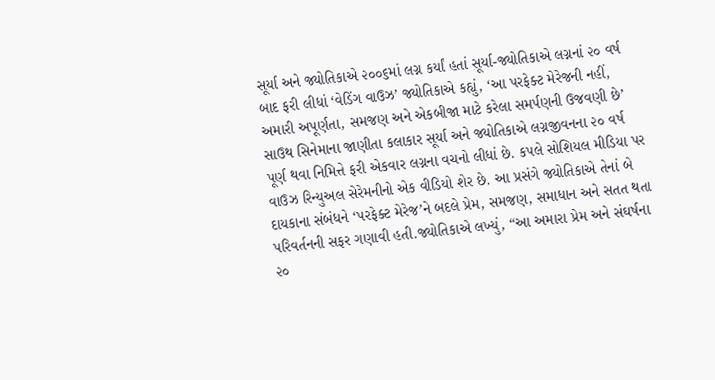સૂર્યા અને જ્યોતિકાએ ૨૦૦૬માં લગ્ન કર્યાં હતાં સૂર્યા-જ્યોતિકાએ લગ્નનાં ૨૦ વર્ષ બાદ ફરી લીધાં ‘વેડિંગ વાઉઝ’ જ્યોતિકાએ કહ્યું, ‘આ પરફેક્ટ મેરેજની નહીં, અમારી અપૂર્ણતા, સમજણ અને એકબીજા માટે કરેલા સમર્પણની ઉજવણી છે’
સાઉથ સિનેમાના જાણીતા કલાકાર સૂર્યા અને જ્યોતિકાએ લગ્નજીવનના ૨૦ વર્ષ પૂર્ણ થવા નિમિત્તે ફરી એકવાર લગ્નના વચનો લીધાં છે. કપલે સોશિયલ મીડિયા પર વાઉઝ રિન્યુઅલ સેરેમનીનો એક વીડિયો શેર છે. આ પ્રસંગે જ્યોતિકાએ તેનાં બે દાયકાના સંબંધને ‘પરફેક્ટ મેરેજ’ને બદલે પ્રેમ, સમજણ, સમાધાન અને સતત થતા પરિવર્તનની સફર ગણાવી હતી.જ્યોતિકાએ લખ્યું, “આ અમારા પ્રેમ અને સંઘર્ષના ૨૦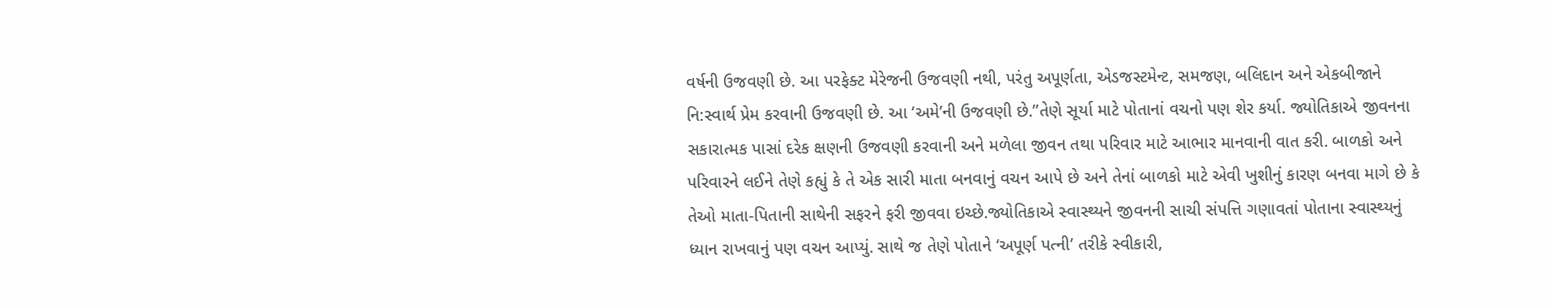વર્ષની ઉજવણી છે. આ પરફેક્ટ મેરેજની ઉજવણી નથી, પરંતુ અપૂર્ણતા, એડજસ્ટમેન્ટ, સમજણ, બલિદાન અને એકબીજાને નિ:સ્વાર્થ પ્રેમ કરવાની ઉજવણી છે. આ ‘અમે’ની ઉજવણી છે.”તેણે સૂર્યા માટે પોતાનાં વચનો પણ શેર કર્યા. જ્યોતિકાએ જીવનના સકારાત્મક પાસાં દરેક ક્ષણની ઉજવણી કરવાની અને મળેલા જીવન તથા પરિવાર માટે આભાર માનવાની વાત કરી. બાળકો અને પરિવારને લઈને તેણે કહ્યું કે તે એક સારી માતા બનવાનું વચન આપે છે અને તેનાં બાળકો માટે એવી ખુશીનું કારણ બનવા માગે છે કે તેઓ માતા-પિતાની સાથેની સફરને ફરી જીવવા ઇચ્છે.જ્યોતિકાએ સ્વાસ્થ્યને જીવનની સાચી સંપત્તિ ગણાવતાં પોતાના સ્વાસ્થ્યનું ધ્યાન રાખવાનું પણ વચન આપ્યું. સાથે જ તેણે પોતાને ‘અપૂર્ણ પત્ની’ તરીકે સ્વીકારી,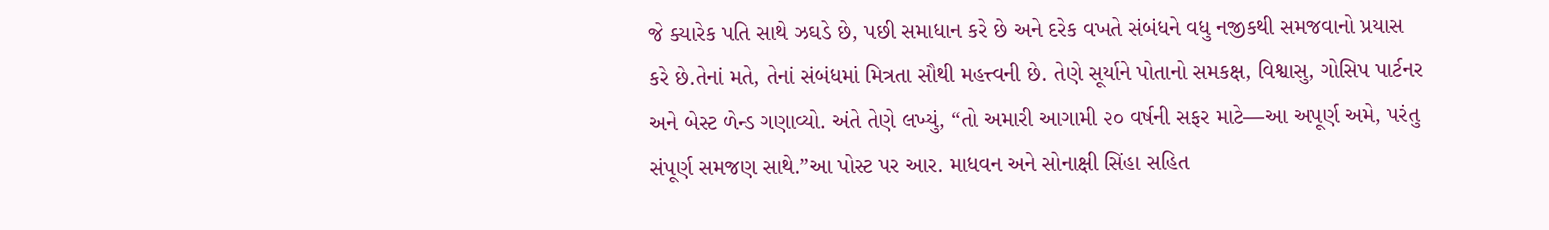જે ક્યારેક પતિ સાથે ઝઘડે છે, પછી સમાધાન કરે છે અને દરેક વખતે સંબંધને વધુ નજીકથી સમજવાનો પ્રયાસ કરે છે.તેનાં મતે, તેનાં સંબંધમાં મિત્રતા સૌથી મહત્ત્વની છે. તેણે સૂર્યાને પોતાનો સમકક્ષ, વિશ્વાસુ, ગોસિપ પાર્ટનર અને બેસ્ટ ળેન્ડ ગણાવ્યો. અંતે તેણે લખ્યું, “તો અમારી આગામી ૨૦ વર્ષની સફર માટે—આ અપૂર્ણ અમે, પરંતુ સંપૂર્ણ સમજણ સાથે.”આ પોસ્ટ પર આર. માધવન અને સોનાક્ષી સિંહા સહિત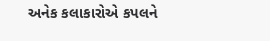અનેક કલાકારોએ કપલને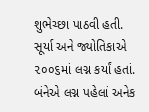શુભેચ્છા પાઠવી હતી. સૂર્યા અને જ્યોતિકાએ ૨૦૦૬માં લગ્ન કર્યાં હતાં. બંનેએ લગ્ન પહેલાં અનેક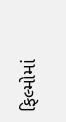ફિલ્મોમાં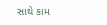સાથે કામ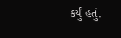કર્યું હતું.